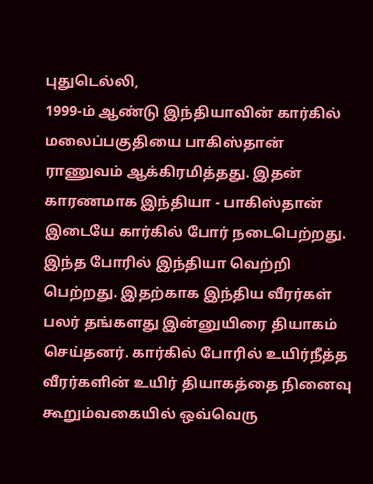புதுடெல்லி,
1999-ம் ஆண்டு இந்தியாவின் கார்கில் மலைப்பகுதியை பாகிஸ்தான் ராணுவம் ஆக்கிரமித்தது. இதன் காரணமாக இந்தியா - பாகிஸ்தான் இடையே கார்கில் போர் நடைபெற்றது. இந்த போரில் இந்தியா வெற்றி பெற்றது. இதற்காக இந்திய வீரர்கள் பலர் தங்களது இன்னுயிரை தியாகம் செய்தனர். கார்கில் போரில் உயிர்நீத்த வீரர்களின் உயிர் தியாகத்தை நினைவு கூறும்வகையில் ஒவ்வெரு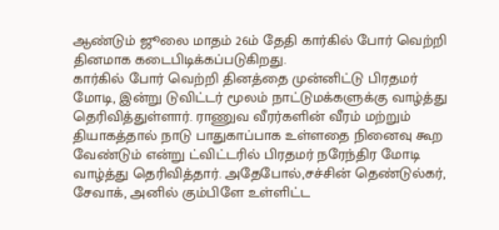ஆண்டும் ஜூலை மாதம் 26ம் தேதி கார்கில் போர் வெற்றி தினமாக கடைபிடிக்கப்படுகிறது.
கார்கில் போர் வெற்றி தினத்தை முன்னிட்டு பிரதமர் மோடி, இன்று டுவிட்டர் மூலம் நாட்டுமக்களுக்கு வாழ்த்து தெரிவித்துள்ளார். ராணுவ வீரர்களின் வீரம் மற்றும் தியாகத்தால் நாடு பாதுகாப்பாக உள்ளதை நினைவு கூற வேண்டும் என்று ட்விட்டரில் பிரதமர் நரேந்திர மோடி வாழ்த்து தெரிவித்தார். அதேபோல்,சச்சின் தெண்டுல்கர், சேவாக், அனில் கும்பிளே உள்ளிட்ட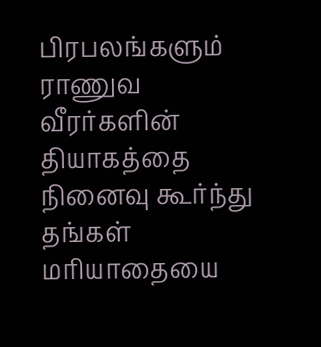பிரபலங்களும் ராணுவ வீரர்களின் தியாகத்தை நினைவு கூர்ந்து தங்கள் மரியாதையை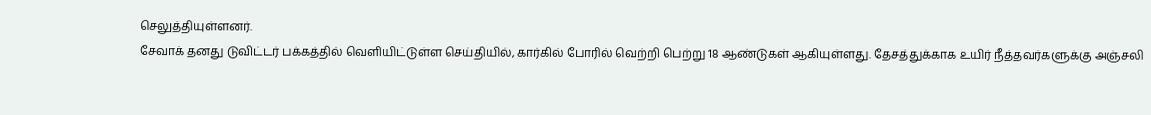செலுத்தியுள்ளனர்.
சேவாக் தனது டுவிட்டர் பக்கத்தில் வெளியிட்டுள்ள செய்தியில், கார்கில் போரில் வெற்றி பெற்று 18 ஆண்டுகள் ஆகியுள்ளது. தேசத்துக்காக உயிர் நீத்தவர்களுக்கு அஞ்சலி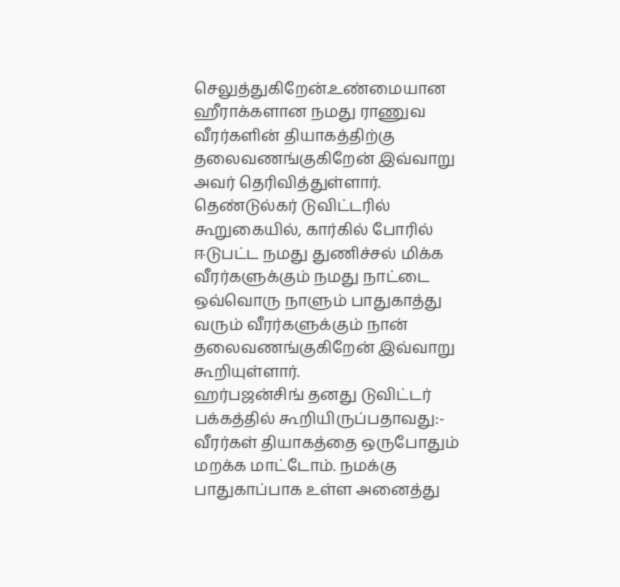செலுத்துகிறேன்.உண்மையான ஹீராக்களான நமது ராணுவ வீரர்களின் தியாகத்திற்கு தலைவணங்குகிறேன் இவ்வாறு அவர் தெரிவித்துள்ளார்.
தெண்டுல்கர் டுவிட்டரில் கூறுகையில், கார்கில் போரில் ஈடுபட்ட நமது துணிச்சல் மிக்க வீரர்களுக்கும் நமது நாட்டை ஒவ்வொரு நாளும் பாதுகாத்து வரும் வீரர்களுக்கும் நான் தலைவணங்குகிறேன் இவ்வாறு கூறியுள்ளார்.
ஹர்பஜன்சிங் தனது டுவிட்டர் பக்கத்தில் கூறியிருப்பதாவது:- வீரர்கள் தியாகத்தை ஒருபோதும் மறக்க மாட்டோம். நமக்கு பாதுகாப்பாக உள்ள அனைத்து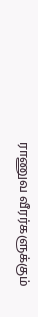ராணுவ வீரர்களுக்கும்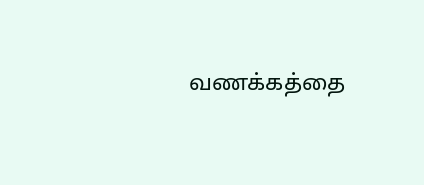வணக்கத்தை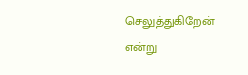செலுத்துகிறேன் என்று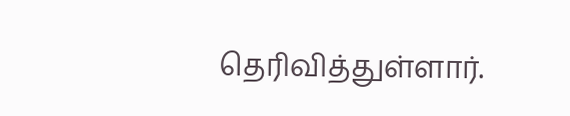தெரிவித்துள்ளார்.